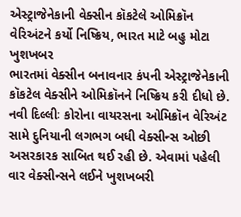એસ્ટ્રાજેનેકાની વેક્સીન કૉકટેલે ઓમિક્રૉન વેરિઅંટને કર્યો નિષ્ક્રિય, ભારત માટે બહુ મોટા ખુશખબર
ભારતમાં વેક્સીન બનાવનાર કંપની એસ્ટ્રાજેનેકાની કૉકટેલ વેક્સીને ઓમિક્રૉનને નિષ્ક્રિય કરી દીધો છે.
નવી દિલ્લીઃ કોરોના વાયરસના ઓમિક્રૉન વેરિઅંટ સામે દુનિયાની લગભગ બધી વેક્સીન્સ ઓછી અસરકારક સાબિત થઈ રહી છે. એવામાં પહેલી વાર વેક્સીન્સને લઈને ખુશખબરી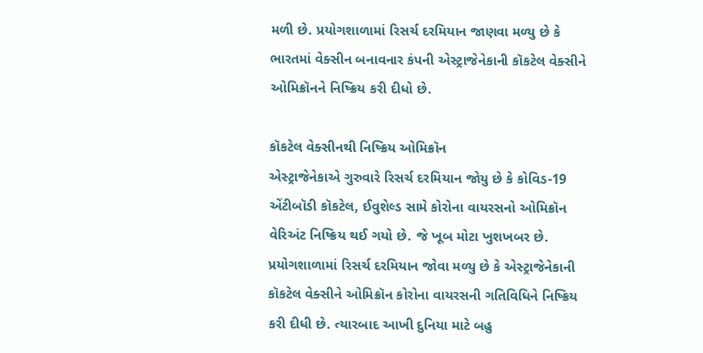મળી છે. પ્રયોગશાળામાં રિસર્ચ દરમિયાન જાણવા મળ્યુ છે કે ભારતમાં વેક્સીન બનાવનાર કંપની એસ્ટ્રાજેનેકાની કૉકટેલ વેક્સીને ઓમિક્રૉનને નિષ્ક્રિય કરી દીધો છે.

કૉકટેલ વેક્સીનથી નિષ્ક્રિય ઓમિક્રૉન
એસ્ટ્રાજેનેકાએ ગુરુવારે રિસર્ચ દરમિયાન જોયુ છે કે કોવિડ-19 એંટીબૉડી કૉકટેલ, ઈવુશેલ્ડ સામે કોરોના વાયરસનો ઓમિક્રૉન વેરિઅંટ નિષ્ક્રિય થઈ ગયો છે. જે ખૂબ મોટા ખુશખબર છે. પ્રયોગશાળામાં રિસર્ચ દરમિયાન જોવા મળ્યુ છે કે એસ્ટ્રાજેનેકાની કૉકટેલ વેક્સીને ઓમિક્રૉન કોરોના વાયરસની ગતિવિધિને નિષ્ક્રિય કરી દીધી છે. ત્યારબાદ આખી દુનિયા માટે બહુ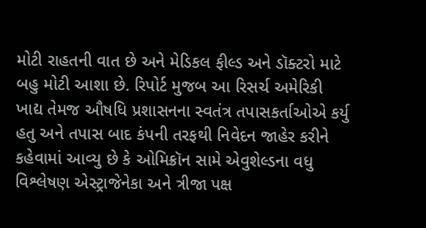મોટી રાહતની વાત છે અને મેડિકલ ફીલ્ડ અને ડૉક્ટરો માટે બહુ મોટી આશા છે. રિપોર્ટ મુજબ આ રિસર્ચ અમેરિકી ખાદ્ય તેમજ ઔષધિ પ્રશાસનના સ્વતંત્ર તપાસકર્તાઓએ કર્યુ હતુ અને તપાસ બાદ કંપની તરફથી નિવેદન જાહેર કરીને કહેવામાં આવ્યુ છે કે ઓમિક્રૉન સામે એવુશેલ્ડના વધુ વિશ્લેષણ એસ્ટ્રાજેનેકા અને ત્રીજા પક્ષ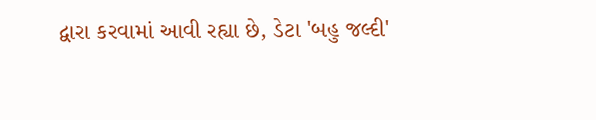દ્વારા કરવામાં આવી રહ્યા છે, ડેટા 'બહુ જલ્દી'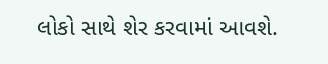લોકો સાથે શેર કરવામાં આવશે.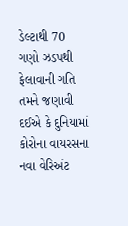ડેલ્ટાથી 70 ગણો ઝડપથી ફેલાવાની ગતિ
તમને જણાવી દઈએ કે દુનિયામાં કોરોના વાયરસના નવા વેરિઅંટ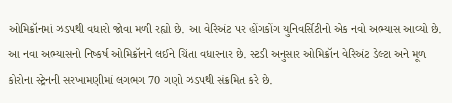ઓમિક્રૉનમાં ઝડપથી વધારો જોવા મળી રહ્યો છે. આ વેરિઅંટ પર હોંગકોંગ યુનિવર્સિટીનો એક નવો અભ્યાસ આવ્યો છે. આ નવા અભ્યાસનો નિષ્કર્ષ ઓમિક્રૉનને લઈને ચિંતા વધારનાર છે. સ્ટડી અનુસાર ઓમિક્રૉન વેરિઅંટ ડેલ્ટા અને મૂળ કોરોના સ્ટ્રેનની સરખામણીમાં લગભગ 70 ગણો ઝડપથી સંક્રમિત કરે છે.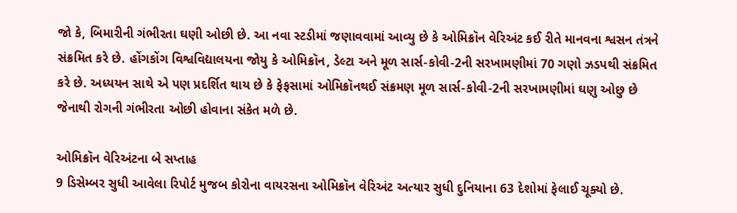જો કે, બિમારીની ગંભીરતા ઘણી ઓછી છે. આ નવા સ્ટડીમાં જણાવવામાં આવ્યુ છે કે ઓમિક્રૉન વેરિઅંટ કઈ રીતે માનવના શ્વસન તંત્રને સંક્રમિત કરે છે. હોંગકોંગ વિશ્વવિદ્યાલયના જોયુ કે ઓમિક્રૉન, ડેલ્ટા અને મૂળ સાર્સ-કોવી-2ની સરખામણીમાં 70 ગણો ઝડપથી સંક્રમિત કરે છે. અધ્યયન સાથે એ પણ પ્રદર્શિત થાય છે કે ફેફસામાં ઓમિક્રૉનથઈ સંક્રમણ મૂળ સાર્સ-કોવી-2ની સરખામણીમાં ઘણુ ઓછુ છે જેનાથી રોગની ગંભીરતા ઓછી હોવાના સંકેત મળે છે.

ઓમિક્રૉન વેરિઅંટના બે સપ્તાહ
9 ડિસેમ્બર સુધી આવેલા રિપોર્ટ મુજબ કોરોના વાયરસના ઓમિક્રૉન વેરિઅંટ અત્યાર સુધી દુનિયાના 63 દેશોમાં ફેલાઈ ચૂક્યો છે.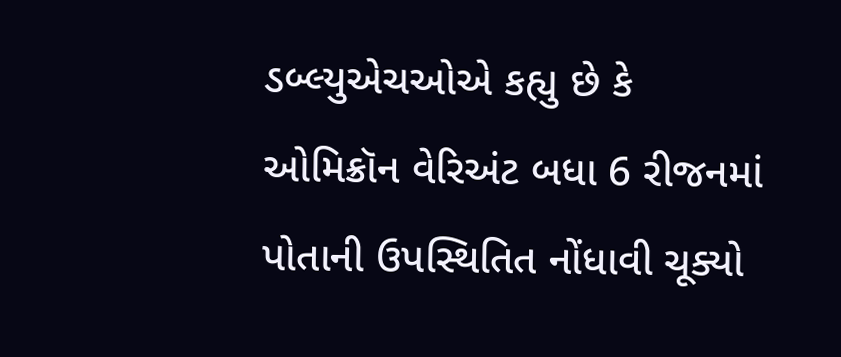ડબ્લ્યુએચઓએ કહ્યુ છે કે ઓમિક્રૉન વેરિઅંટ બધા 6 રીજનમાં પોતાની ઉપસ્થિતિત નોંધાવી ચૂક્યો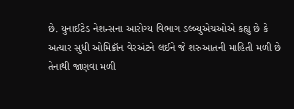છે. યુનાઈટેડ નેશન્સના આરોગ્ય વિભાગ ડલ્બ્યુએચઓએ કહ્યુ છે કે અત્યાર સુધી ઓમિક્રૉન વેરઅંટને લઈને જે શરુઆતની માહિતી મળી છે તેનાથી જાણવા મળી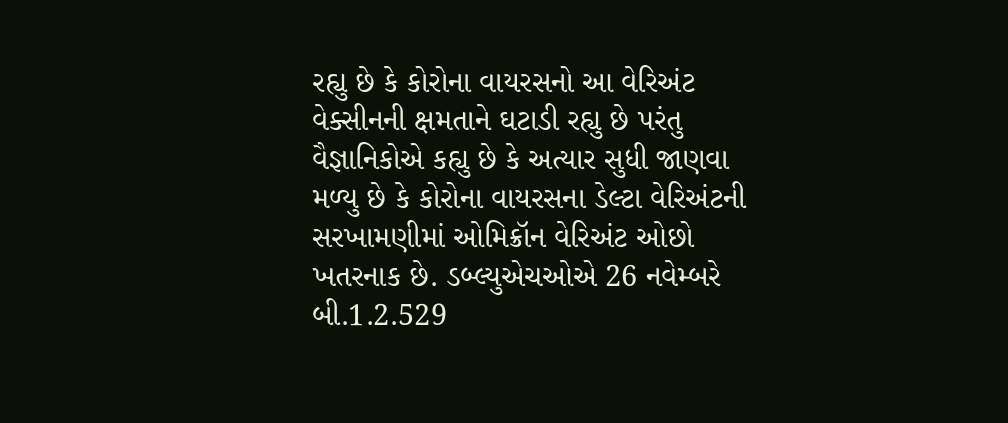રહ્યુ છે કે કોરોના વાયરસનો આ વેરિઅંટ વેક્સીનની ક્ષમતાને ઘટાડી રહ્યુ છે પરંતુ વૈજ્ઞાનિકોએ કહ્યુ છે કે અત્યાર સુધી જાણવા મળ્યુ છે કે કોરોના વાયરસના ડેલ્ટા વેરિઅંટની સરખામણીમાં ઓમિક્રૉન વેરિઅંટ ઓછો ખતરનાક છે. ડબ્લ્યુએચઓએ 26 નવેમ્બરે બી.1.2.529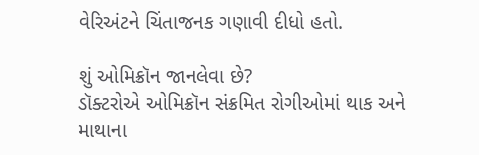વેરિઅંટને ચિંતાજનક ગણાવી દીધો હતો.

શું ઓમિક્રૉન જાનલેવા છે?
ડૉક્ટરોએ ઓમિક્રૉન સંક્રમિત રોગીઓમાં થાક અને માથાના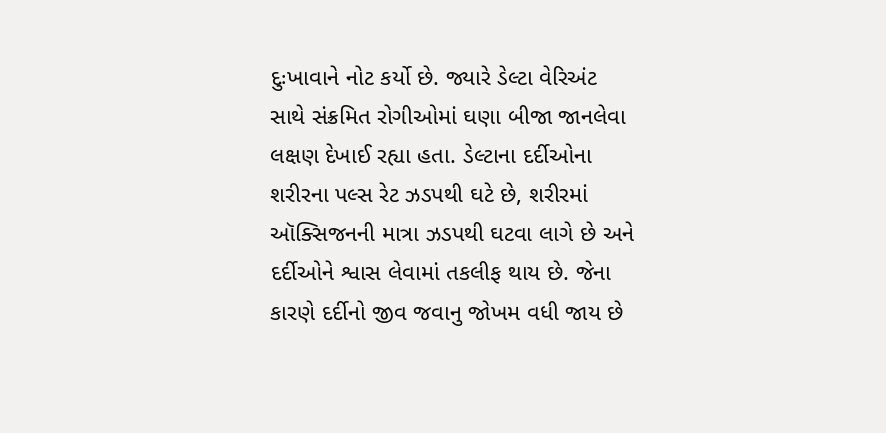દુઃખાવાને નોટ કર્યો છે. જ્યારે ડેલ્ટા વેરિઅંટ સાથે સંક્રમિત રોગીઓમાં ઘણા બીજા જાનલેવા લક્ષણ દેખાઈ રહ્યા હતા. ડેલ્ટાના દર્દીઓના શરીરના પલ્સ રેટ ઝડપથી ઘટે છે, શરીરમાં ઑક્સિજનની માત્રા ઝડપથી ઘટવા લાગે છે અને દર્દીઓને શ્વાસ લેવામાં તકલીફ થાય છે. જેના કારણે દર્દીનો જીવ જવાનુ જોખમ વધી જાય છે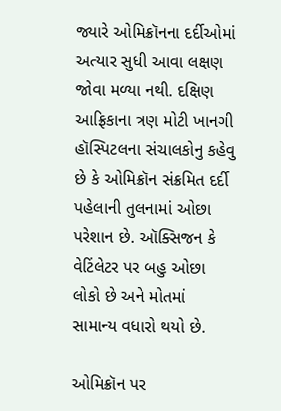જ્યારે ઓમિક્રૉનના દર્દીઓમાં અત્યાર સુધી આવા લક્ષણ જોવા મળ્યા નથી. દક્ષિણ આફ્રિકાના ત્રણ મોટી ખાનગી હૉસ્પિટલના સંચાલકોનુ કહેવુ છે કે ઓમિક્રૉન સંક્રમિત દર્દી પહેલાની તુલનામાં ઓછા પરેશાન છે. ઑક્સિજન કે વેટિંલેટર પર બહુ ઓછા લોકો છે અને મોતમાં સામાન્ય વધારો થયો છે.

ઓમિક્રૉન પર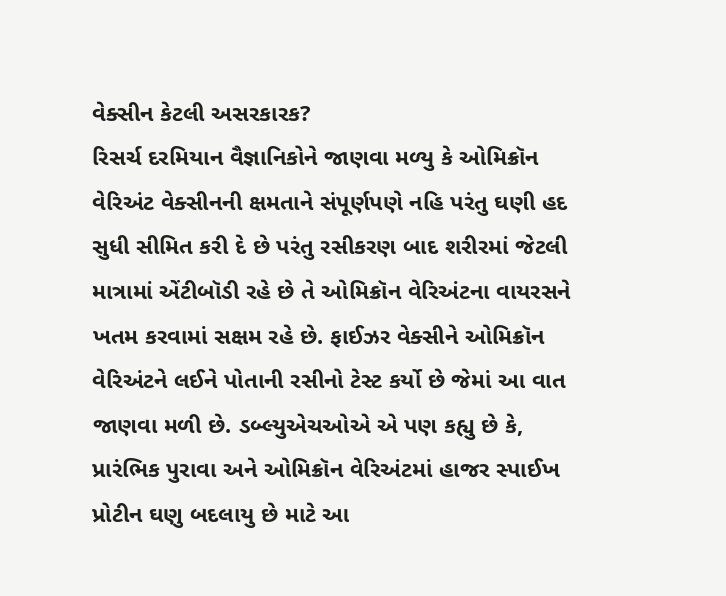વેક્સીન કેટલી અસરકારક?
રિસર્ચ દરમિયાન વૈજ્ઞાનિકોને જાણવા મળ્યુ કે ઓમિક્રૉન વેરિઅંટ વેક્સીનની ક્ષમતાને સંપૂર્ણપણે નહિ પરંતુ ઘણી હદ સુધી સીમિત કરી દે છે પરંતુ રસીકરણ બાદ શરીરમાં જેટલી માત્રામાં એંટીબૉડી રહે છે તે ઓમિક્રૉન વેરિઅંટના વાયરસને ખતમ કરવામાં સક્ષમ રહે છે. ફાઈઝર વેક્સીને ઓમિક્રૉન વેરિઅંટને લઈને પોતાની રસીનો ટેસ્ટ કર્યો છે જેમાં આ વાત જાણવા મળી છે. ડબ્લ્યુએચઓએ એ પણ કહ્યુ છે કે, પ્રારંભિક પુરાવા અને ઓમિક્રૉન વેરિઅંટમાં હાજર સ્પાઈખ પ્રોટીન ઘણુ બદલાયુ છે માટે આ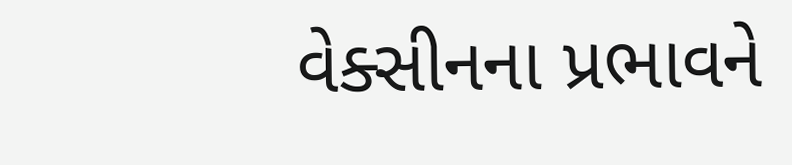વેક્સીનના પ્રભાવને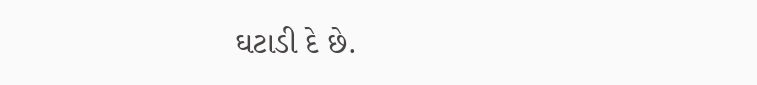ઘટાડી દે છે.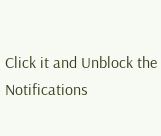Click it and Unblock the Notifications